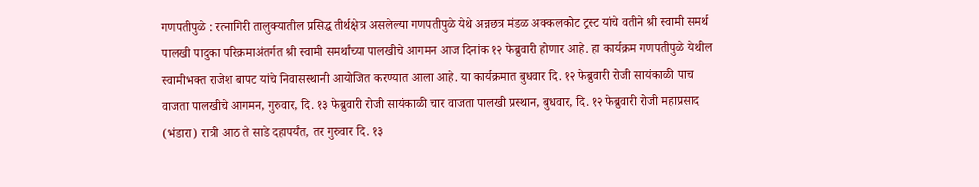गणपतीपुळे : रत्नागिरी तालुक्यातील प्रसिद्ध तीर्थक्षेत्र असलेल्या गणपतीपुळे येथे अन्नछत्र मंडळ अक्कलकोट ट्रस्ट यांचे वतीने श्री स्वामी समर्थ पालखी पादुका परिक्रमाअंतर्गत श्री स्वामी समर्थांच्या पालखीचे आगमन आज दिनांक १२ फेब्रुवारी होणार आहे. हा कार्यक्रम गणपतीपुळे येथील स्वामीभक्त राजेश बापट यांचे निवासस्थानी आयोजित करण्यात आला आहे. या कार्यक्रमात बुधवार दि. १२ फेब्रुवारी रोजी सायंकाळी पाच वाजता पालखीचे आगमन, गुरुवार, दि. १३ फेब्रुवारी रोजी सायंकाळी चार वाजता पालखी प्रस्थान, बुधवार, दि. १२ फेब्रुवारी रोजी महाप्रसाद (भंडारा) रात्री आठ ते साडे दहापर्यंत, तर गुरुवार दि. १३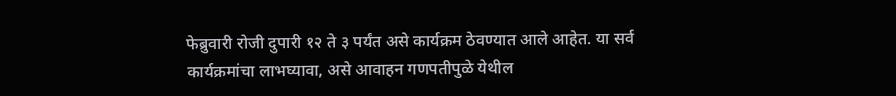फेब्रुवारी रोजी दुपारी १२ ते ३ पर्यंत असे कार्यक्रम ठेवण्यात आले आहेत. या सर्व कार्यक्रमांचा लाभघ्यावा, असे आवाहन गणपतीपुळे येथील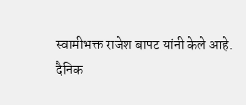स्वामीभक्त राजेश बापट यांनी केले आहे.
दैनिक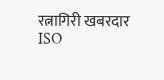रत्नागिरी खबरदार
ISO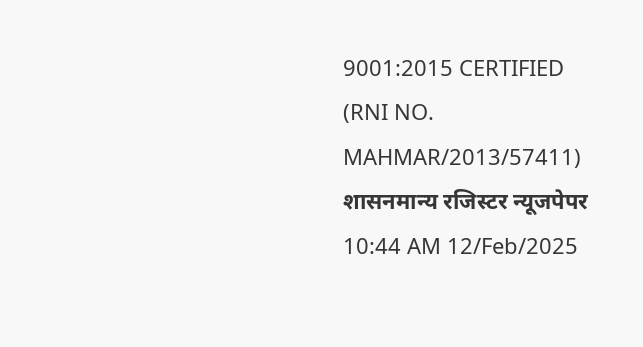9001:2015 CERTIFIED
(RNI NO. MAHMAR/2013/57411)
शासनमान्य रजिस्टर न्यूजपेपर
10:44 AM 12/Feb/2025